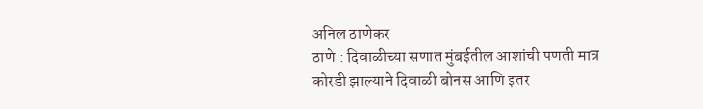अनिल ठाणेकर
ठाणे : दिवाळीच्या सणात मुंबईतील आशांची पणती मात्र कोरडी झाल्याने दिवाळी बोनस आणि इतर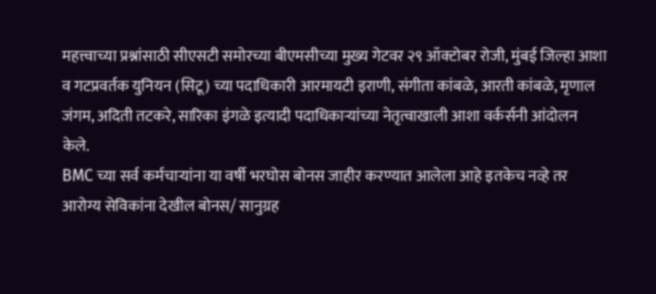महत्त्वाच्या प्रश्नांसाठी सीएसटी समोरच्या बीएमसीच्या मुख्य गेटवर २९ ऑक्टोबर रोजी, मुंबई जिल्हा आशा व गटप्रवर्तक युनियन (सिटू) च्या पदाधिकारी आरमायटी इराणी, संगीता कांबळे, आरती कांबळे, मृणाल जंगम, अदिती तटकरे, सारिका इंगळे इत्यादी पदाधिकाऱ्यांच्या नेतृत्वाखाली आशा वर्कर्सनी आंदोलन केले.
BMC च्या सर्व कर्मचाऱ्यांना या वर्षी भरघोस बोनस जाहीर करण्यात आलेला आहे इतकेच नव्हे तर आरोग्य सेविकांना देखील बोनस/ सानुग्रह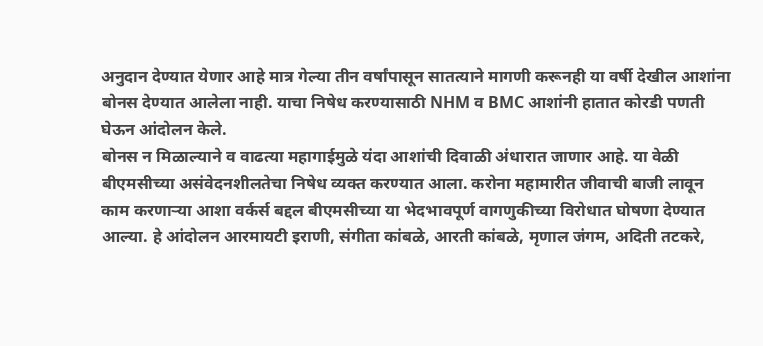अनुदान देण्यात येणार आहे मात्र गेल्या तीन वर्षांपासून सातत्याने मागणी करूनही या वर्षी देखील आशांना बोनस देण्यात आलेला नाही. याचा निषेध करण्यासाठी NHM व BMC आशांनी हातात कोरडी पणती घेऊन आंदोलन केले.
बोनस न मिळाल्याने व वाढत्या महागाईमुळे यंदा आशांची दिवाळी अंधारात जाणार आहे. या वेळी बीएमसीच्या असंवेदनशीलतेचा निषेध व्यक्त करण्यात आला. करोना महामारीत जीवाची बाजी लावून काम करणाऱ्या आशा वर्कर्स बद्दल बीएमसीच्या या भेदभावपूर्ण वागणुकीच्या विरोधात घोषणा देण्यात आल्या. हे आंदोलन आरमायटी इराणी, संगीता कांबळे, आरती कांबळे, मृणाल जंगम, अदिती तटकरे,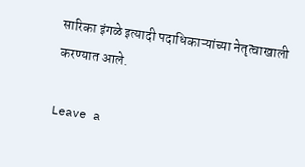सारिका इंगळे इत्यादी पदाधिकाऱ्यांच्या नेतृत्वाखाली करण्यात आले.

Leave a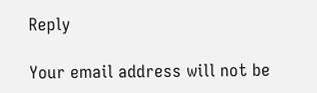Reply

Your email address will not be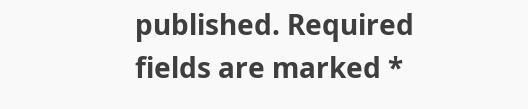published. Required fields are marked *